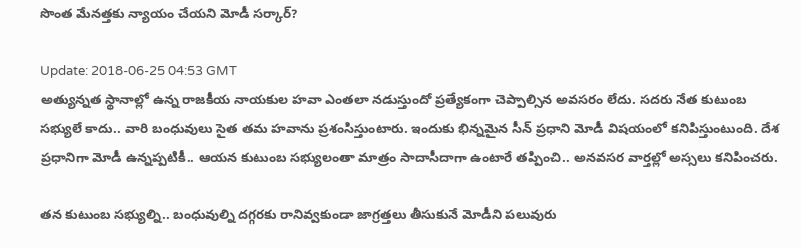సొంత మేన‌త్త‌కు న్యాయం చేయ‌ని మోడీ స‌ర్కార్‌?

Update: 2018-06-25 04:53 GMT
అత్యున్న‌త స్థానాల్లో ఉన్న రాజ‌కీయ నాయ‌కుల హ‌వా ఎంత‌లా న‌డుస్తుందో ప్ర‌త్యేకంగా చెప్పాల్సిన అవ‌స‌రం లేదు. స‌ద‌రు నేత కుటుంబ స‌భ్యులే కాదు.. వారి బంధువులు సైత త‌మ హ‌వాను ప్రశంసిస్తుంటారు. ఇందుకు భిన్న‌మైన సీన్ ప్ర‌ధాని మోడీ విష‌యంలో క‌నిపిస్తుంటుంది. దేశ ప్ర‌ధానిగా మోడీ ఉన్న‌ప్ప‌టికీ.. ఆయ‌న కుటుంబ స‌భ్యులంతా మాత్రం సాదాసీదాగా ఉంటారే త‌ప్పించి.. అన‌వ‌స‌ర వార్త‌ల్లో అస్స‌లు క‌నిపించ‌రు.

త‌న కుటుంబ స‌భ్యుల్ని.. బంధువుల్ని ద‌గ్గ‌ర‌కు రానివ్వ‌కుండా జాగ్ర‌త్త‌లు తీసుకునే మోడీని ప‌లువురు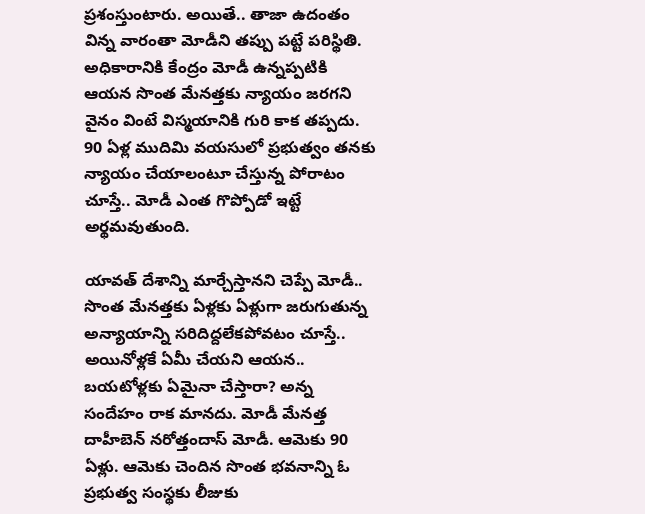ప్ర‌శంస్తుంటారు. అయితే.. తాజా ఉదంతం విన్న వారంతా మోడీని త‌ప్పు ప‌ట్టే ప‌రిస్థితి. అధికారానికి కేంద్రం మోడీ ఉన్న‌ప్ప‌టికి ఆయ‌న సొంత మేన‌త్త‌కు న్యాయం జ‌ర‌గ‌ని వైనం వింటే విస్మ‌యానికి గురి కాక త‌ప్ప‌దు. 90 ఏళ్ల ముదిమి వ‌య‌సులో ప్ర‌భుత్వం త‌న‌కు న్యాయం చేయాలంటూ చేస్తున్న పోరాటం చూస్తే.. మోడీ ఎంత గొప్పోడో ఇట్టే అర్థ‌మవుతుంది.

యావ‌త్ దేశాన్ని మార్చేస్తాన‌ని చెప్పే మోడీ.. సొంత మేన‌త్త‌కు ఏళ్ల‌కు ఏళ్లుగా జ‌రుగుతున్న అన్యాయాన్ని స‌రిదిద్ద‌లేక‌పోవ‌టం చూస్తే.. అయినోళ్ల‌కే ఏమీ చేయ‌ని ఆయ‌న‌.. బ‌యటోళ్ల‌కు ఏమైనా చేస్తారా? అన్న సందేహం రాక మాన‌దు. మోడీ మేన‌త్త దాహీబెన్ న‌రోత్తందాస్ మోడీ. ఆమెకు 90 ఏళ్లు. ఆమెకు చెందిన సొంత భ‌వ‌నాన్ని ఓ ప్ర‌భుత్వ సంస్థ‌కు లీజుకు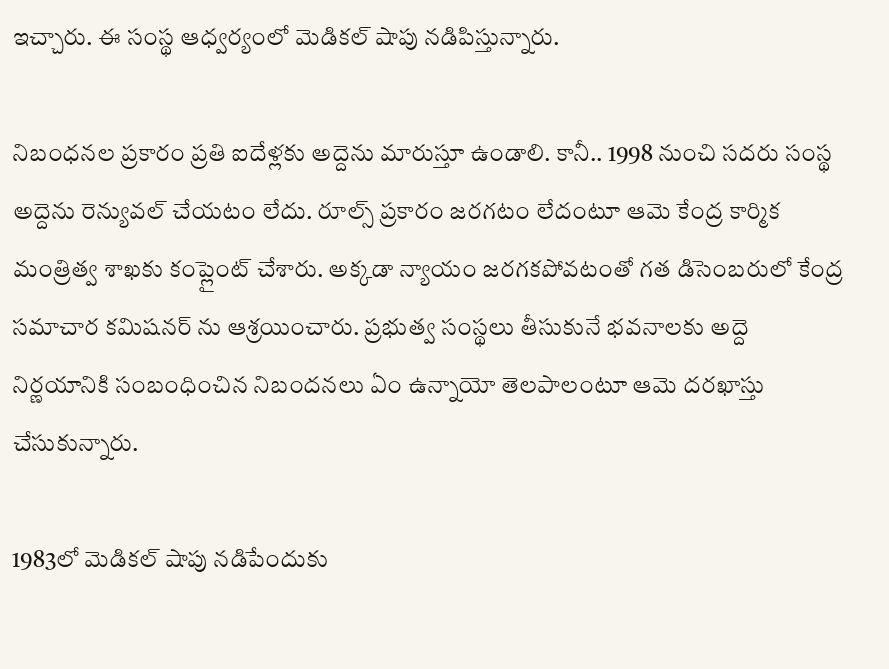ఇచ్చారు. ఈ సంస్థ ఆధ్వ‌ర్యంలో మెడిక‌ల్ షాపు న‌డిపిస్తున్నారు.

నిబంధ‌న‌ల ప్ర‌కారం ప్ర‌తి ఐదేళ్ల‌కు అద్దెను మారుస్తూ ఉండాలి. కానీ.. 1998 నుంచి స‌ద‌రు సంస్థ అద్దెను రెన్యువ‌ల్ చేయ‌టం లేదు. రూల్స్ ప్ర‌కారం జ‌ర‌గ‌టం లేదంటూ ఆమె కేంద్ర కార్మిక మంత్రిత్వ శాఖ‌కు కంప్లైంట్ చేశారు. అక్క‌డా న్యాయం జ‌ర‌గ‌క‌పోవ‌టంతో గ‌త డిసెంబ‌రులో కేంద్ర స‌మాచార క‌మిష‌న‌ర్ ను ఆశ్ర‌యించారు. ప్ర‌భుత్వ సంస్థ‌లు తీసుకునే భ‌వ‌నాల‌కు అద్దె నిర్ణ‌యానికి సంబంధించిన నిబంద‌న‌లు ఏం ఉన్నాయో తెల‌పాలంటూ ఆమె ద‌ర‌ఖాస్తు చేసుకున్నారు.

1983లో మెడిక‌ల్ షాపు న‌డిపేందుకు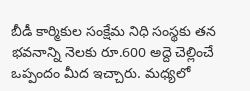బీడీ కార్మికుల సంక్షేమ నిధి సంస్థ‌కు త‌న భ‌వ‌నాన్ని నెల‌కు రూ.600 అద్దె చెల్లించే ఒప్పందం మీద ఇచ్చారు. మ‌ధ్య‌లో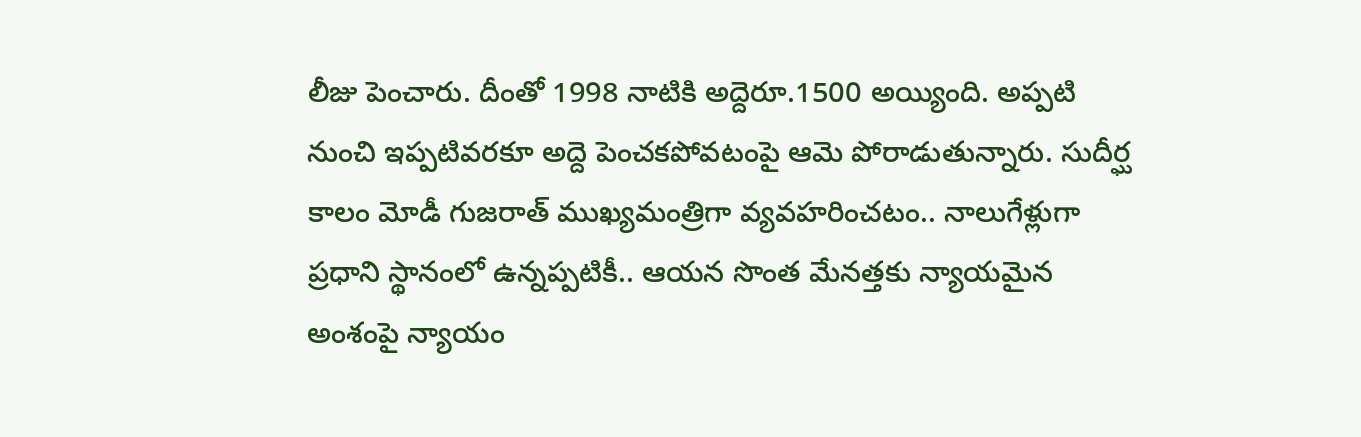లీజు పెంచారు. దీంతో 1998 నాటికి అద్దెరూ.1500 అయ్యింది. అప్ప‌టి నుంచి ఇప్ప‌టివ‌ర‌కూ అద్దె పెంచ‌క‌పోవ‌టంపై ఆమె పోరాడుతున్నారు. సుదీర్ఘ కాలం మోడీ గుజ‌రాత్ ముఖ్య‌మంత్రిగా వ్య‌వ‌హ‌రించ‌టం.. నాలుగేళ్లుగా ప్ర‌ధాని స్థానంలో ఉన్న‌ప్ప‌టికీ.. ఆయ‌న సొంత మేన‌త్త‌కు న్యాయ‌మైన అంశంపై న్యాయం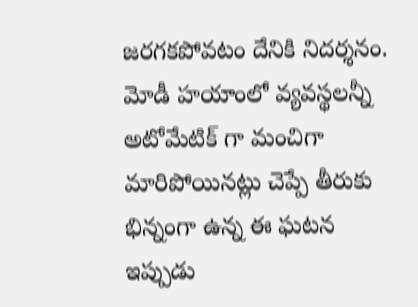జ‌ర‌గ‌క‌పోవ‌టం దేనికి నిద‌ర్శ‌నం. మోడీ హ‌యాంలో వ్య‌వ‌స్థ‌ల‌న్నీ అటోమేటిక్ గా మంచిగా మారిపోయిన‌ట్లు చెప్పే తీరుకు భిన్నంగా ఉన్న ఈ ఘ‌ట‌న ఇప్పుడు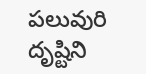ప‌లువురి దృష్టిని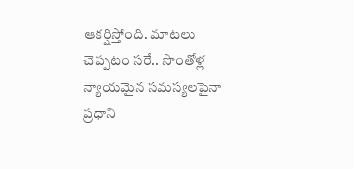ఆక‌ర్షిస్తోంది. మాట‌లు చెప్ప‌టం స‌రే.. సొంతోళ్ల న్యాయ‌మైన స‌మ‌స్య‌ల‌పైనా ప్ర‌ధాని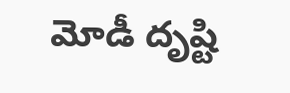మోడీ దృష్టి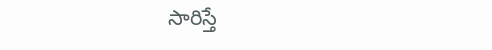సారిస్తే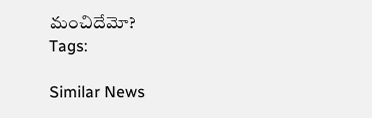మంచిదేమో?
Tags:

Similar News